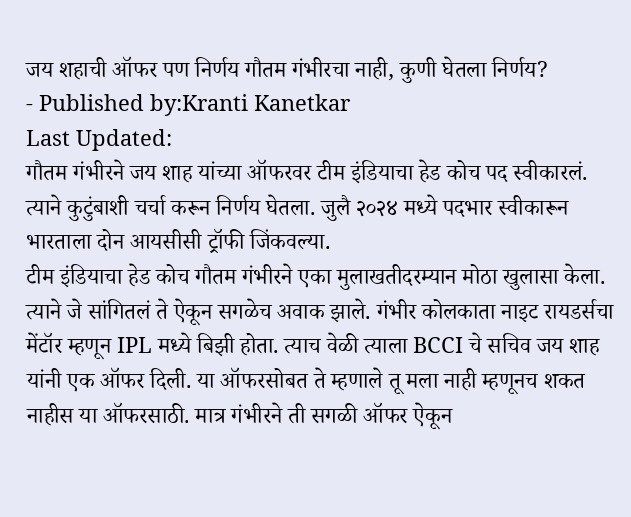जय शहाची ऑफर पण निर्णय गौतम गंभीरचा नाही, कुणी घेतला निर्णय?
- Published by:Kranti Kanetkar
Last Updated:
गौतम गंभीरने जय शाह यांच्या ऑफरवर टीम इंडियाचा हेड कोच पद स्वीकारलं. त्याने कुटुंबाशी चर्चा करून निर्णय घेतला. जुलै २०२४ मध्ये पदभार स्वीकारून भारताला दोन आयसीसी ट्रॉफी जिंकवल्या.
टीम इंडियाचा हेड कोच गौतम गंभीरने एका मुलाखतीदरम्यान मोठा खुलासा केला. त्याने जे सांगितलं ते ऐकून सगळेच अवाक झाले. गंभीर कोलकाता नाइट रायडर्सचा मेंटॉर म्हणून IPL मध्ये बिझी होता. त्याच वेळी त्याला BCCI चे सचिव जय शाह यांनी एक ऑफर दिली. या ऑफरसोबत ते म्हणाले तू मला नाही म्हणूनच शकत नाहीस या ऑफरसाठी. मात्र गंभीरने ती सगळी ऑफर ऐकून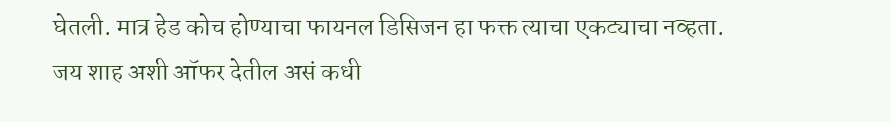घेतली. मात्र हेड कोच होण्याचा फायनल डिसिजन हा फक्त त्याचा एकट्याचा नव्हता.
जय शाह अशी ऑफर देतील असं कधी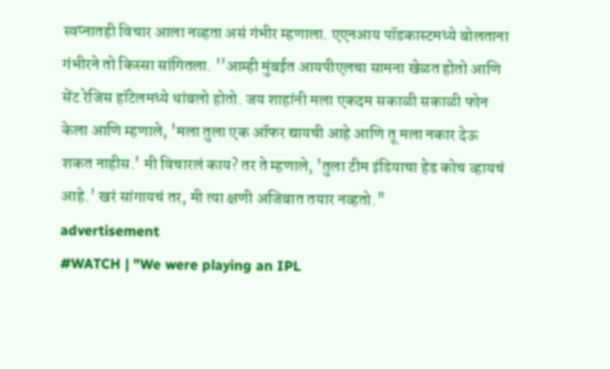स्वप्नातही विचार आला नव्हता असं गंभीर म्हणाला. एएनआय पॉडकास्टमध्ये बोलताना गंभीरने तो किस्सा सांगितला. ''आम्ही मुंबईत आयपीएलचा सामना खेळत होतो आणि सेंट रेजिस हॉटेलमध्ये थांबलो होतो. जय शाहांनी मला एकदम सकाळी सकाळी फोन केला आणि म्हणाले, 'मला तुला एक ऑफर द्यायची आहे आणि तू मला नकार देऊ शकत नाहीस.' मी विचारलं काय? तर ते म्हणाले, 'तुला टीम इंडियाचा हेड कोच व्हायचं आहे.' खरं सांगायचं तर, मी त्या क्षणी अजिबात तयार नव्हतो."
advertisement
#WATCH | "We were playing an IPL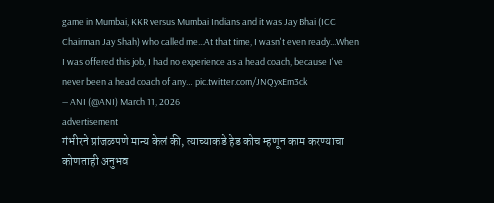game in Mumbai, KKR versus Mumbai Indians and it was Jay Bhai (ICC Chairman Jay Shah) who called me...At that time, I wasn't even ready...When I was offered this job, I had no experience as a head coach, because I've never been a head coach of any… pic.twitter.com/JNQyxEm3ck
— ANI (@ANI) March 11, 2026
advertisement
गंभीरने प्रांजळपणे मान्य केलं की, त्याच्याकडे हेड कोच म्हणून काम करण्याचा कोणताही अनुभव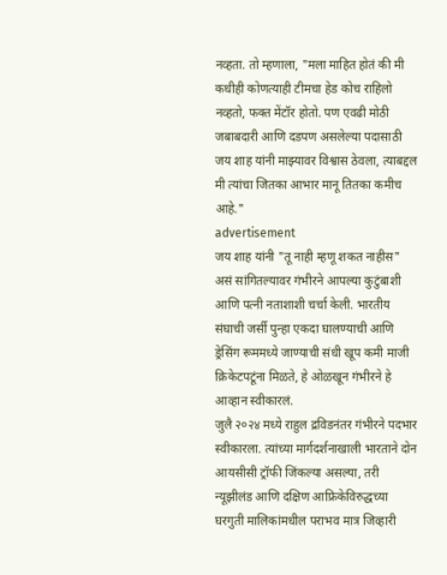नव्हता. तो म्हणाला, "मला माहित होतं की मी कधीही कोणत्याही टीमचा हेड कोच राहिलो नव्हतो, फक्त मेंटॉर होतो. पण एवढी मोठी जबाबदारी आणि दडपण असलेल्या पदासाठी जय शाह यांनी माझ्यावर विश्वास ठेवला, त्याबद्दल मी त्यांचा जितका आभार मानू तितका कमीच आहे."
advertisement
जय शाह यांनी "तू नाही म्हणू शकत नाहीस" असं सांगितल्यावर गंभीरने आपल्या कुटुंबाशी आणि पत्नी नताशाशी चर्चा केली. भारतीय संघाची जर्सी पुन्हा एकदा घालण्याची आणि ड्रेसिंग रूममध्ये जाण्याची संधी खूप कमी माजी क्रिकेटपटूंना मिळते, हे ओळखून गंभीरने हे आव्हान स्वीकारलं.
जुलै २०२४ मध्ये राहुल द्रविडनंतर गंभीरने पदभार स्वीकारला. त्यांच्या मार्गदर्शनाखाली भारताने दोन आयसीसी ट्रॉफी जिंकल्या असल्या, तरी न्यूझीलंड आणि दक्षिण आफ्रिकेविरुद्धच्या घरगुती मालिकांमधील पराभव मात्र जिव्हारी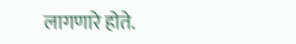लागणारे होते.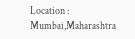Location :
Mumbai,Maharashtra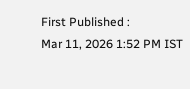First Published :
Mar 11, 2026 1:52 PM IST